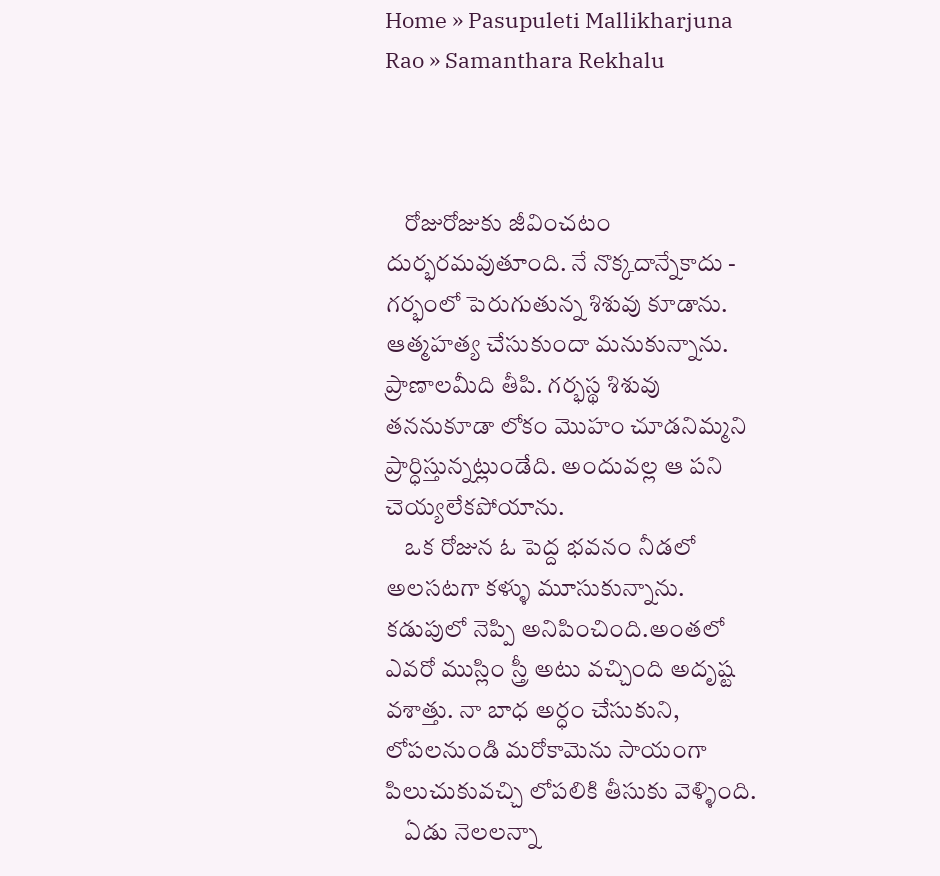Home » Pasupuleti Mallikharjuna Rao » Samanthara Rekhalu



    రోజురోజుకు జీవించటం దుర్భరమవుతూంది. నే నొక్కదాన్నేకాదు - గర్భంలో పెరుగుతున్న శిశువు కూడాను. ఆత్మహత్య చేసుకుందా మనుకున్నాను. ప్రాణాలమీది తీపి. గర్భస్థ శిశువు తననుకూడా లోకం మొహం చూడనిమ్మని ప్రార్ధిస్తున్నట్లుండేది. అందువల్ల ఆ పని చెయ్యలేకపోయాను.
    ఒక రోజున ఓ పెద్ద భవనం నీడలో అలసటగా కళ్ళు మూసుకున్నాను. కడుపులో నెప్పి అనిపించింది.అంతలో ఎవరో ముస్లిం స్త్రీ అటు వచ్చింది అదృష్ట వశాత్తు. నా బాధ అర్ధం చేసుకుని, లోపలనుండి మరోకామెను సాయంగా పిలుచుకువచ్చి లోపలికి తీసుకు వెళ్ళింది.
    ఏడు నెలలన్నా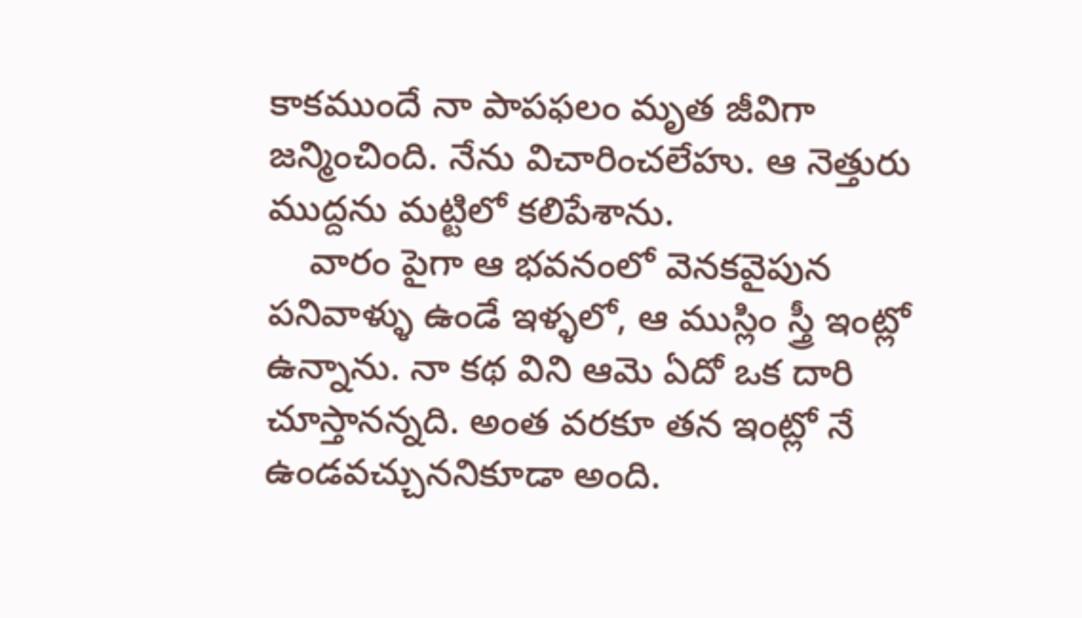కాకముందే నా పాపఫలం మృత జీవిగా జన్మించింది. నేను విచారించలేహు. ఆ నెత్తురు ముద్దను మట్టిలో కలిపేశాను.
    వారం పైగా ఆ భవనంలో వెనకవైపున పనివాళ్ళు ఉండే ఇళ్ళలో, ఆ ముస్లిం స్త్రీ ఇంట్లో ఉన్నాను. నా కథ విని ఆమె ఏదో ఒక దారి చూస్తానన్నది. అంత వరకూ తన ఇంట్లో నే ఉండవచ్చుననికూడా అంది.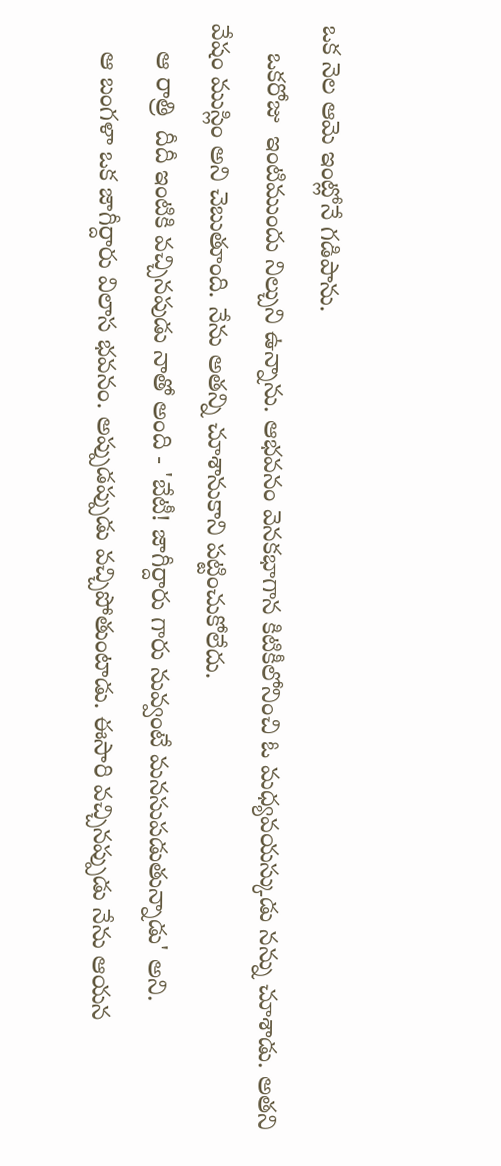ఒక నెల ఆమె ఇంట్లోనే గడిపాను.
    ఒకరోజు  ఇంటిముందు నిల్చుని ఉన్నాను. ఆభవనం వెనకభాగాన కిటికీలోనించి ఓ మధ్యవయస్కుడు నన్ను చూశాడు. అతని వేషం ముస్లిం అని చెబుతూంది. నేను అతన్ని చూశానుకాని పట్టించుకోలేదు.
    ఆ రాత్రి  దీదీ ఇంటికి వచ్చినపుడు నాతో అంది - 'బేటీ! జాగీర్దారు గారు నువ్వంటే మనసుపడుతున్నాడు' అని.
    ఆ బంగళా ఒక జాగీర్దారు విలాస భవనం. అప్పుడప్పుడు వచ్చిపోతుంటాడు. ఈసారి వచ్చినప్పుడు నేను ఆయన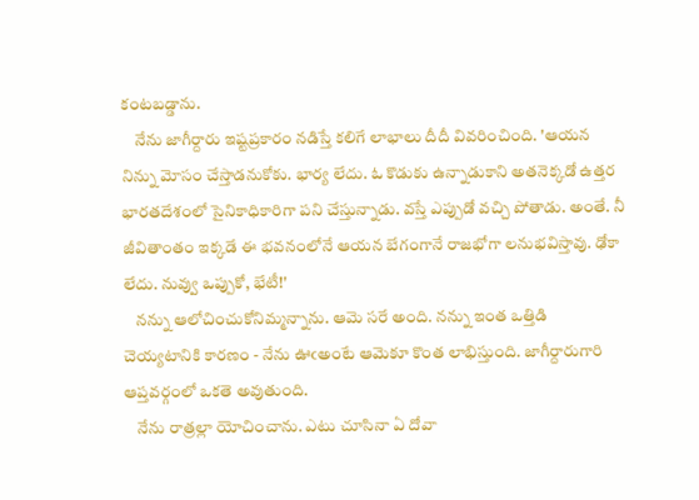కంటబడ్డాను.
    నేను జాగీర్దారు ఇష్టప్రకారం నడిస్తే కలిగే లాభాలు దీదీ వివరించింది. 'ఆయన నిన్ను మోసం చేస్తాడనుకోకు. భార్య లేదు. ఓ కొడుకు ఉన్నాడుకాని అతనెక్కడో ఉత్తర భారతదేశంలో సైనికాధికారిగా పని చేస్తున్నాడు. వస్తే ఎప్పుడో వచ్చి పోతాడు. అంతే. నీ జీవితాంతం ఇక్కడే ఈ భవనంలోనే ఆయన బేగంగానే రాజభోగా లనుభవిస్తావు. ఢోకా లేదు. నువ్వు ఒప్పుకో, భేటీ!'
    నన్ను ఆలోచించుకోనిమ్మన్నాను. ఆమె సరే అంది. నన్ను ఇంత ఒత్తిడి చెయ్యటానికి కారణం - నేను ఊఁఅంటే ఆమెకూ కొంత లాభిస్తుంది. జాగీర్దారుగారి ఆప్తవర్గంలో ఒకతె అవుతుంది.
    నేను రాత్రల్లా యోచించాను. ఎటు చూసినా ఏ దోవా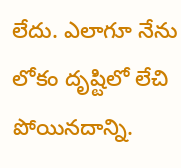లేదు. ఎలాగూ నేను లోకం దృష్టిలో లేచి పోయినదాన్ని.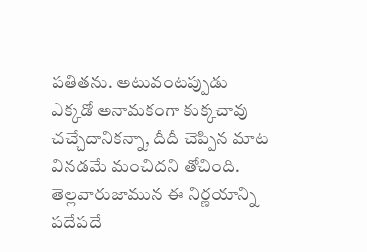పతితను. అటువంటప్పుడు ఎక్కడో అనామకంగా కుక్కచావు చచ్చేదానికన్నా, దీదీ చెప్పిన మాట వినడమే మంచిదని తోచింది. తెల్లవారుజామున ఈ నిర్ణయాన్ని పదేపదే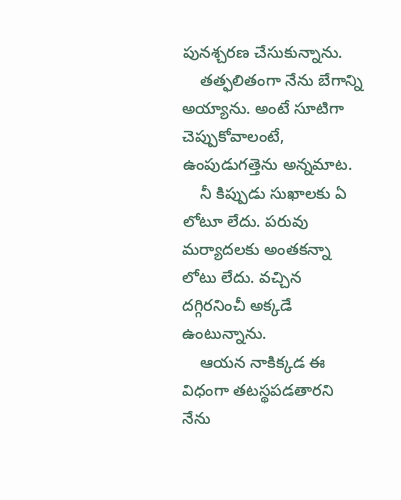పునశ్చరణ చేసుకున్నాను.
    తత్ఫలితంగా నేను బేగాన్ని అయ్యాను. అంటే సూటిగా చెప్పుకోవాలంటే, ఉంపుడుగత్తెను అన్నమాట.
    నీ కిప్పుడు సుఖాలకు ఏ లోటూ లేదు. పరువు మర్యాదలకు అంతకన్నా లోటు లేదు. వచ్చిన దగ్గిరనించీ అక్కడే ఉంటున్నాను.
    ఆయన నాకిక్కడ ఈ విధంగా తటస్థపడతారని నేను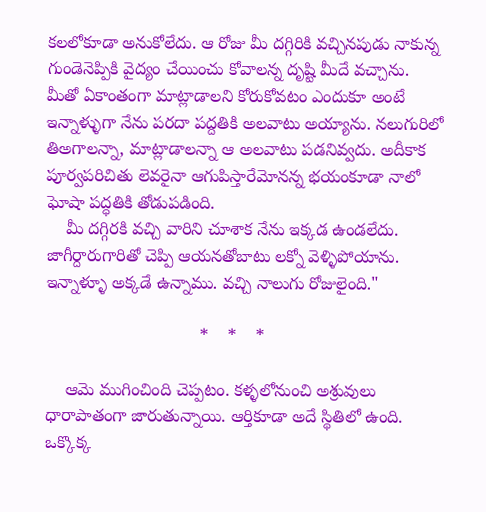కలలోకూడా అనుకోలేదు. ఆ రోజు మీ దగ్గిరికి వచ్చినపుడు నాకున్న గుండెనెప్పికి వైద్యం చేయించు కోవాలన్న దృష్టి మీదే వచ్చాను. మీతో ఏకాంతంగా మాట్లాడాలని కోరుకోవటం ఎందుకూ అంటే ఇన్నాళ్ళుగా నేను పరదా పద్దతికి అలవాటు అయ్యాను. నలుగురిలో తిఅగాలన్నా, మాట్లాడాలన్నా ఆ అలవాటు పడనివ్వదు. అదీకాక పూర్వపరిచితు లెవరైనా ఆగుపిస్తారేమోనన్న భయంకూడా నాలో ఘోషా పద్ధతికి తోడుపడింది.
    మీ దగ్గిరకి వచ్చి వారిని చూశాక నేను ఇక్కడ ఉండలేదు. జాగీర్దారుగారితో చెప్పి ఆయనతోబాటు లక్నో వెళ్ళిపోయాను. ఇన్నాళ్ళూ అక్కడే ఉన్నాము. వచ్చి నాలుగు రోజులైంది."

                                *    *    *

    ఆమె ముగించింది చెప్పటం. కళ్ళలోనుంచి అశ్రువులు ధారాపాతంగా జారుతున్నాయి. ఆర్తికూడా అదే స్థితిలో ఉంది. ఒక్కొక్క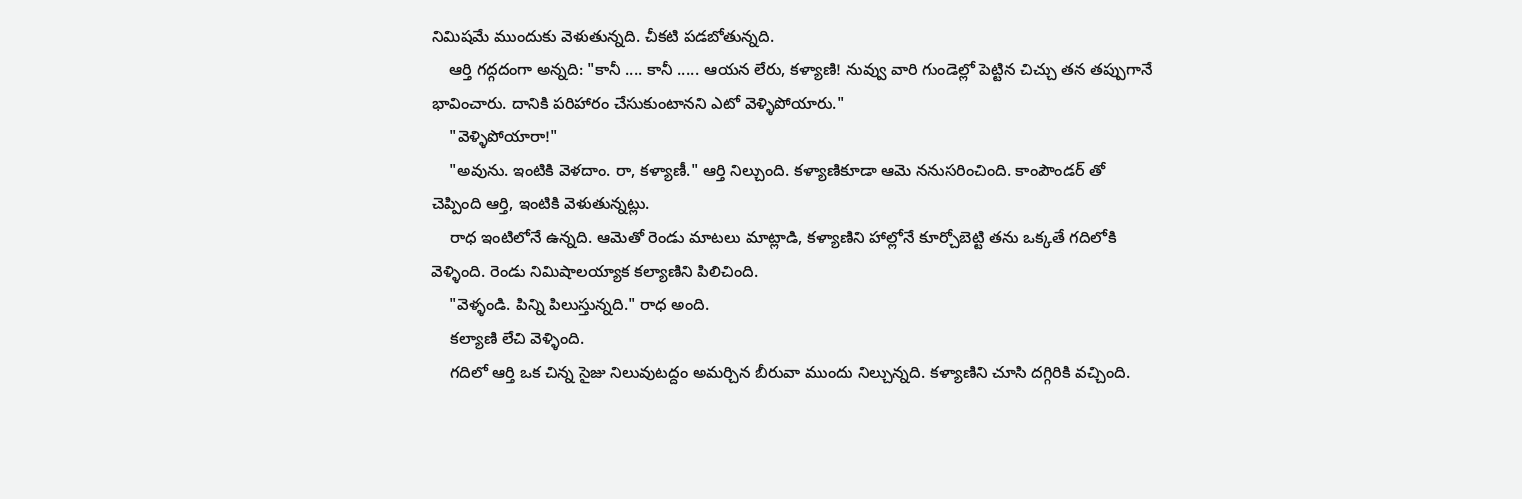నిమిషమే ముందుకు వెళుతున్నది. చీకటి పడబోతున్నది.
    ఆర్తి గద్గదంగా అన్నది: "కానీ .... కానీ ..... ఆయన లేరు, కళ్యాణి! నువ్వు వారి గుండెల్లో పెట్టిన చిచ్చు తన తప్పుగానే భావించారు. దానికి పరిహారం చేసుకుంటానని ఎటో వెళ్ళిపోయారు."
    "వెళ్ళిపోయారా!"
    "అవును. ఇంటికి వెళదాం. రా, కళ్యాణీ." ఆర్తి నిల్చుంది. కళ్యాణికూడా ఆమె ననుసరించింది. కాంపౌండర్ తో చెప్పింది ఆర్తి, ఇంటికి వెళుతున్నట్లు.
    రాధ ఇంటిలోనే ఉన్నది. ఆమెతో రెండు మాటలు మాట్లాడి, కళ్యాణిని హాల్లోనే కూర్చోబెట్టి తను ఒక్కతే గదిలోకి వెళ్ళింది. రెండు నిమిషాలయ్యాక కల్యాణిని పిలిచింది.
    "వెళ్ళండి. పిన్ని పిలుస్తున్నది." రాధ అంది.
    కల్యాణి లేచి వెళ్ళింది.
    గదిలో ఆర్తి ఒక చిన్న సైజు నిలువుటద్దం అమర్చిన బీరువా ముందు నిల్చున్నది. కళ్యాణిని చూసి దగ్గిరికి వచ్చింది.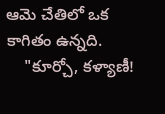ఆమె చేతిలో ఒక కాగితం ఉన్నది.
    "కూర్చో, కళ్యాణీ!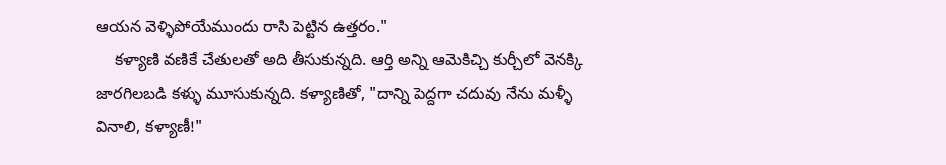ఆయన వెళ్ళిపోయేముందు రాసి పెట్టిన ఉత్తరం."
    కళ్యాణి వణికే చేతులతో అది తీసుకున్నది. ఆర్తి అన్ని ఆమెకిచ్చి కుర్చీలో వెనక్కి జారగిలబడి కళ్ళు మూసుకున్నది. కళ్యాణితో, "దాన్ని పెద్దగా చదువు నేను మళ్ళీ వినాలి, కళ్యాణీ!"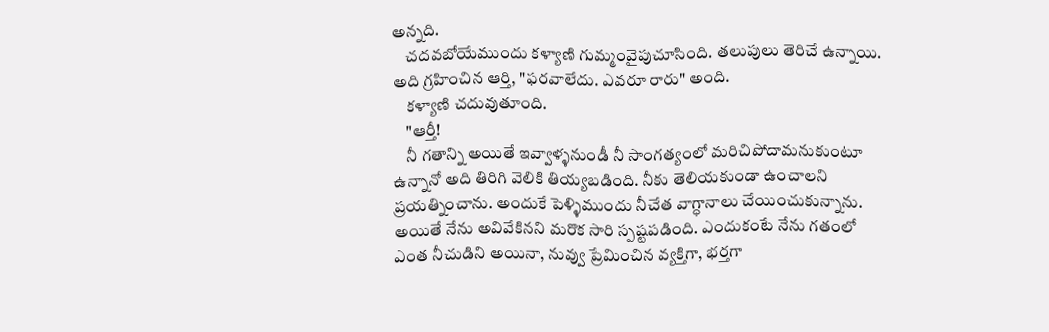అన్నది.
    చదవబోయేముందు కళ్యాణి గుమ్మంవైపుచూసింది. తలుపులు తెరిచే ఉన్నాయి. అది గ్రహించిన ఆర్తి, "ఫరవాలేదు. ఎవరూ రారు" అంది.
    కళ్యాణి చదువుతూంది.
    "ఆర్తీ!
    నీ గతాన్ని అయితే ఇవ్వాళ్ళనుండీ నీ సాంగత్యంలో మరిచిపోదామనుకుంటూ ఉన్నానో అది తిరిగి వెలికి తియ్యబడింది. నీకు తెలియకుండా ఉంచాలని ప్రయత్నించాను. అందుకే పెళ్ళిముందు నీచేత వాగ్ధానాలు చేయించుకున్నాను. అయితే నేను అవివేకినని మరొక సారి స్పష్టపడింది. ఎందుకంటే నేను గతంలో ఎంత నీచుడిని అయినా, నువ్వు ప్రేమించిన వ్యక్తిగా, భర్తగా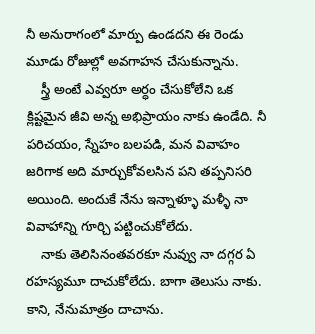నీ అనురాగంలో మార్పు ఉండదని ఈ రెండు మూడు రోజుల్లో అవగాహన చేసుకున్నాను.
    స్త్రీ అంటే ఎవ్వరూ అర్ధం చేసుకోలేని ఒక క్లిష్టమైన జీవి అన్న అభిప్రాయం నాకు ఉండేది. నీ పరిచయం, స్నేహం బలపడి, మన వివాహం జరిగాక అది మార్చుకోవలసిన పని తప్పనిసరి అయింది. అందుకే నేను ఇన్నాళ్ళూ మళ్ళీ నా వివాహాన్ని గూర్చి పట్టించుకోలేదు.
    నాకు తెలిసినంతవరకూ నువ్వు నా దగ్గర ఏ రహస్యమూ దాచుకోలేదు. బాగా తెలుసు నాకు. కాని, నేనుమాత్రం దాచాను.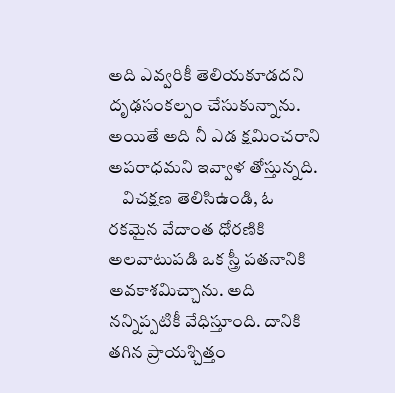అది ఎవ్వరికీ తెలియకూడదని దృఢసంకల్పం చేసుకున్నాను. అయితే అది నీ ఎడ క్షమించరాని అపరాధమని ఇవ్వాళ తోస్తున్నది.
    విచక్షణ తెలిసిఉండి, ఓ రకమైన వేదాంత ధోరణికి అలవాటుపడి ఒక స్త్రీ పతనానికి అవకాశమిచ్చాను. అది నన్నిప్పటికీ వేధిస్తూంది. దానికి తగిన ప్రాయశ్చిత్తం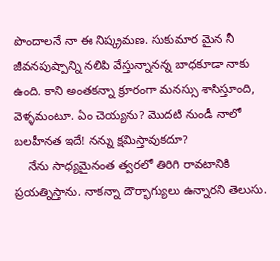పొందాలనే నా ఈ నిష్క్రమణ. సుకుమార మైన నీ జీవనపుష్పాన్ని నలిపి వేస్తున్నానన్న బాధకూడా నాకు ఉంది. కాని అంతకన్నా క్రూరంగా మనస్సు శాసిస్తూంది, వెళ్ళమంటూ. ఏం చెయ్యను? మొదటి నుండీ నాలో బలహీనత ఇదే! నన్ను క్షమిస్తావుకదూ?
    నేను సాధ్యమైనంత త్వరలో తిరిగి రావటానికి ప్రయత్నిస్తాను. నాకన్నా దౌర్భాగ్యులు ఉన్నారని తెలుసు.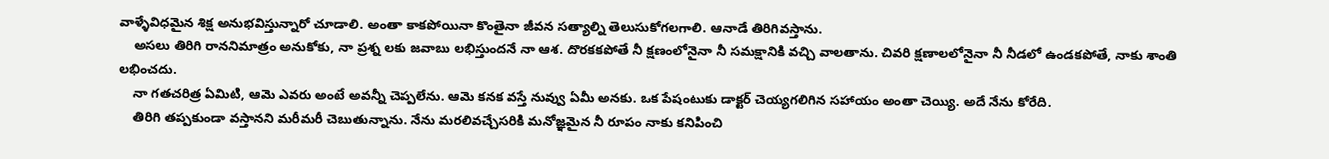వాళ్ళేవిధమైన శిక్ష అనుభవిస్తున్నారో చూడాలి. అంతా కాకపోయినా కొంతైనా జీవన సత్యాల్ని తెలుసుకోగలగాలి. ఆనాడే తిరిగివస్తాను.
    అసలు తిరిగి రాననిమాత్రం అనుకోకు, నా ప్రశ్న లకు జవాబు లభిస్తుందనే నా ఆశ. దొరకకపోతే నీ క్షణంలోనైనా నీ సమక్షానికి వచ్చి వాలతాను. చివరి క్షణాలలోనైనా నీ నీడలో ఉండకపోతే, నాకు శాంతి లభించదు.
    నా గతచరిత్ర ఏమిటి, ఆమె ఎవరు అంటే అవన్నీ చెప్పలేను. ఆమె కనక వస్తే నువ్వు ఏమీ అనకు. ఒక పేషంటుకు డాక్టర్ చెయ్యగలిగిన సహాయం అంతా చెయ్యి. అదే నేను కోరేది.
    తిరిగి తప్పకుండా వస్తానని మరీమరీ చెబుతున్నాను. నేను మరలివచ్చేసరికి మనోజ్ఞమైన నీ రూపం నాకు కనిపించి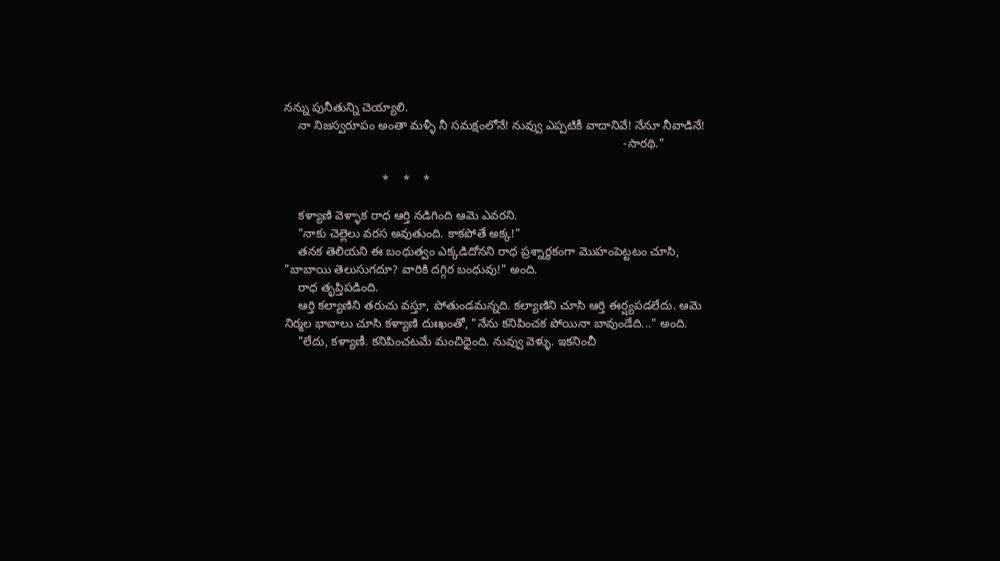నన్ను పునీతున్ని చెయ్యాలి.
    నా నిజస్వరూపం అంతా మళ్ళీ నీ సమక్షంలోనే! నువ్వు ఎప్పటికీ వాదానివే! నేనూ నీవాడినే!
                                                                                                    -సారథి."

                             *    *    *

    కళ్యాణి వెళ్ళాక రాధ ఆర్తి నడిగింది ఆమె ఎవరని.
    "నాకు చెల్లెలు వరస అవుతుంది. కాకపోతే అక్క!"
    తనక తెలియని ఈ బంధుత్వం ఎక్కడిదోనని రాధ ప్రశ్నార్ధకంగా మొహంపెట్టటం చూసి, "బాబాయి తెలుసుగదూ? వారికి దగ్గిర బంధువు!" అంది.
    రాధ తృప్తిపడింది.
    ఆర్తి కల్యాణిని తరుచు వస్తూ, పోతుండమన్నది. కల్యాణిని చూసి ఆర్తి ఈర్ష్యపడలేదు. ఆమె నిర్మల భావాలు చూసి కళ్యాణి దుఃఖంతో, "నేను కనిపించక పోయినా బావుండేది..." అంది.
    "లేదు, కళ్యాణీ. కనిపించటమే మంచిధైంది. నువ్వు వెళ్ళు. ఇకనించీ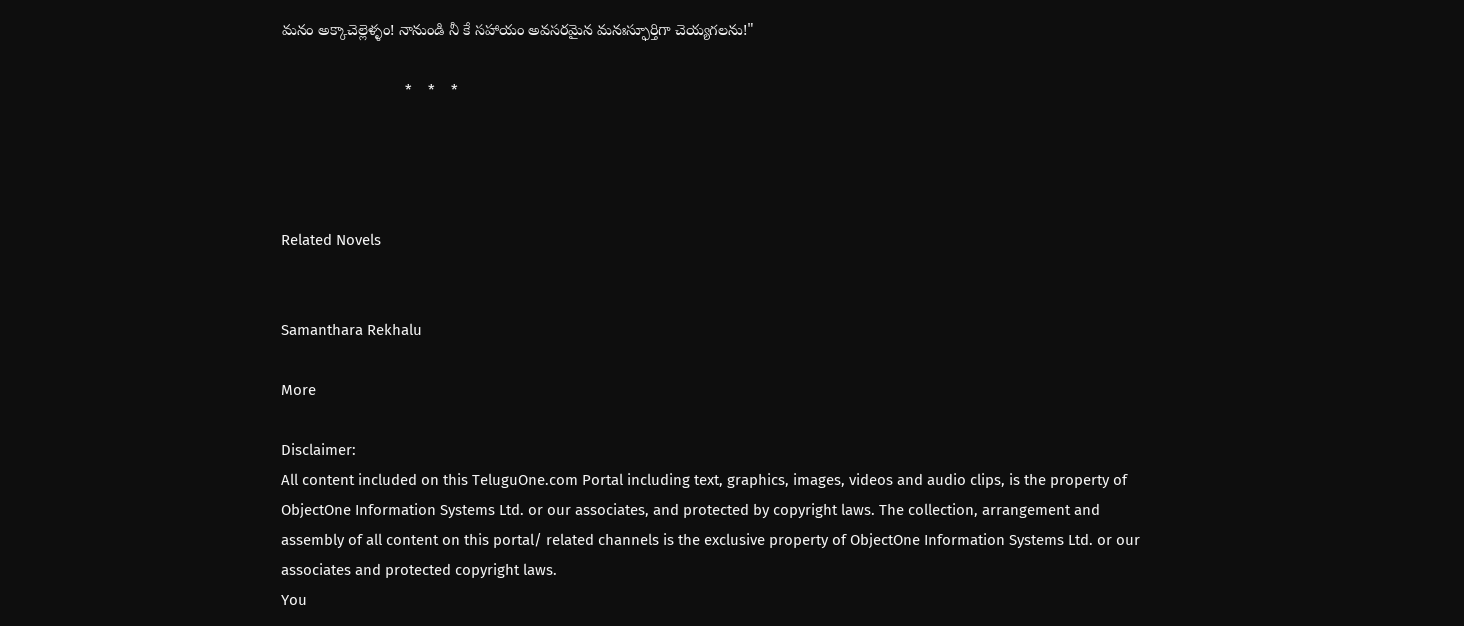మనం అక్కాచెల్లెళ్ళం! నానుండి నీ కే సహాయం అవసరమైన మనఃస్ఫూర్తిగా చెయ్యగలను!"

                               *    *    *




Related Novels


Samanthara Rekhalu

More

Disclaimer:
All content included on this TeluguOne.com Portal including text, graphics, images, videos and audio clips, is the property of ObjectOne Information Systems Ltd. or our associates, and protected by copyright laws. The collection, arrangement and assembly of all content on this portal/ related channels is the exclusive property of ObjectOne Information Systems Ltd. or our associates and protected copyright laws.
You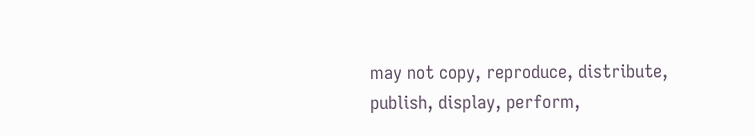may not copy, reproduce, distribute, publish, display, perform,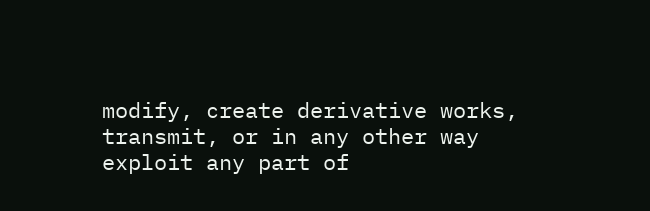modify, create derivative works, transmit, or in any other way exploit any part of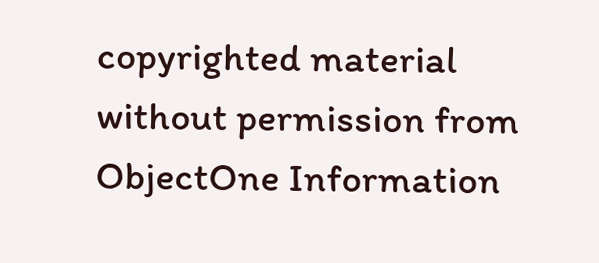copyrighted material without permission from ObjectOne Information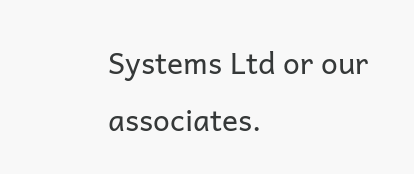Systems Ltd or our associates.